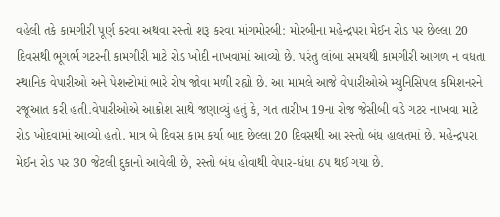વહેલી તકે કામગીરી પૂર્ણ કરવા અથવા રસ્તો શરૂ કરવા માંગમોરબી: મોરબીના મહેન્દ્રપરા મેઈન રોડ પર છેલ્લા 20 દિવસથી ભૂગર્ભ ગટરની કામગીરી માટે રોડ ખોદી નાખવામાં આવ્યો છે. પરંતુ લાંબા સમયથી કામગીરી આગળ ન વધતા સ્થાનિક વેપારીઓ અને પેશન્ટોમાં ભારે રોષ જોવા મળી રહ્યો છે. આ મામલે આજે વેપારીઓએ મ્યુનિસિપલ કમિશનરને રજૂઆત કરી હતી.વેપારીઓએ આક્રોશ સાથે જણાવ્યું હતું કે, ગત તારીખ 19ના રોજ જેસીબી વડે ગટર નાખવા માટે રોડ ખોદવામાં આવ્યો હતો. માત્ર બે દિવસ કામ કર્યા બાદ છેલ્લા 20 દિવસથી આ રસ્તો બંધ હાલતમાં છે. મહેન્દ્રપરા મેઈન રોડ પર 30 જેટલી દુકાનો આવેલી છે, રસ્તો બંધ હોવાથી વેપાર-ધંધા ઠપ થઈ ગયા છે.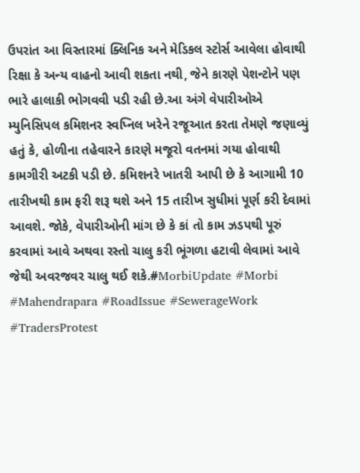ઉપરાંત આ વિસ્તારમાં ક્લિનિક અને મેડિકલ સ્ટોર્સ આવેલા હોવાથી રિક્ષા કે અન્ય વાહનો આવી શકતા નથી, જેને કારણે પેશન્ટોને પણ ભારે હાલાકી ભોગવવી પડી રહી છે.આ અંગે વેપારીઓએ મ્યુનિસિપલ કમિશનર સ્વપ્નિલ ખરેને રજૂઆત કરતા તેમણે જણાવ્યું હતું કે, હોળીના તહેવારને કારણે મજૂરો વતનમાં ગયા હોવાથી કામગીરી અટકી પડી છે. કમિશનરે ખાતરી આપી છે કે આગામી 10 તારીખથી કામ ફરી શરૂ થશે અને 15 તારીખ સુધીમાં પૂર્ણ કરી દેવામાં આવશે. જોકે, વેપારીઓની માંગ છે કે કાં તો કામ ઝડપથી પૂરું કરવામાં આવે અથવા રસ્તો ચાલુ કરી ભૂંગળા હટાવી લેવામાં આવે જેથી અવરજવર ચાલુ થઈ શકે.#MorbiUpdate #Morbi #Mahendrapara #RoadIssue #SewerageWork #TradersProtest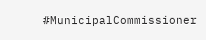#MunicipalCommissioner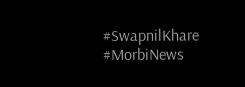#SwapnilKhare #MorbiNews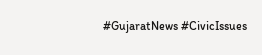#GujaratNews #CivicIssues